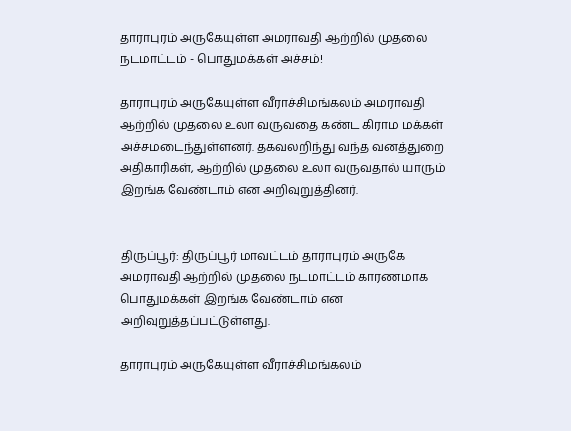தாராபுரம் அருகேயுள்ள அமராவதி ஆற்றில் முதலை நடமாட்டம் - பொதுமக்கள் அச்சம்!

தாராபுரம் அருகேயுள்ள வீராச்சிமங்கலம் அமராவதி ஆற்றில் முதலை உலா வருவதை கண்ட கிராம மக்கள் அச்சமடைந்துள்ளனர். தகவலறிந்து வந்த வனத்துறை அதிகாரிகள், ஆற்றில் முதலை உலா வருவதால் யாரும் இறங்க வேண்டாம் என அறிவுறுத்தினர்.


திருப்பூர்: திருப்பூர் மாவட்டம் தாராபுரம் அருகே அமராவதி ஆற்றில் முதலை நடமாட்டம் காரணமாக பொதுமக்கள் இறங்க வேண்டாம் என அறிவுறுத்தப்பட்டுள்ளது.

தாராபுரம் அருகேயுள்ள வீராச்சிமங்கலம்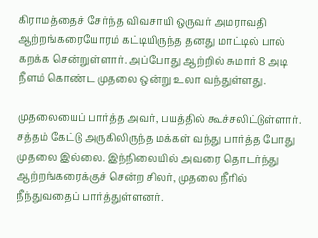கிராமத்தைச் சேர்ந்த விவசாயி ஒருவர் அமராவதி ஆற்றங்கரையோரம் கட்டியிருந்த தனது மாட்டில் பால் கறக்க சென்றுள்ளார். அப்போது ஆற்றில் சுமார் 8 அடி நீளம் கொண்ட முதலை ஒன்று உலா வந்துள்ளது.

முதலையைப் பார்த்த அவர், பயத்தில் கூச்சலிட்டுள்ளார். சத்தம் கேட்டு அருகிலிருந்த மக்கள் வந்து பார்த்த போது முதலை இல்லை. இந்நிலையில் அவரை தொடர்ந்து ஆற்றங்கரைக்குச் சென்ற சிலர், முதலை நீரில் நீந்துவதைப் பார்த்துள்ளனர்.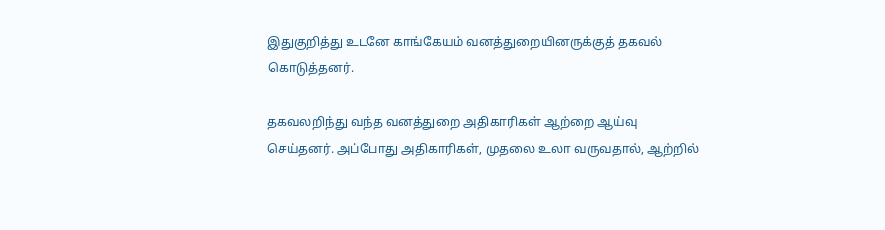இதுகுறித்து உடனே காங்கேயம் வனத்துறையினருக்குத் தகவல் கொடுத்தனர்.

தகவலறிந்து வந்த வனத்துறை அதிகாரிகள் ஆற்றை ஆய்வு செய்தனர். அப்போது அதிகாரிகள், முதலை உலா வருவதால், ஆற்றில்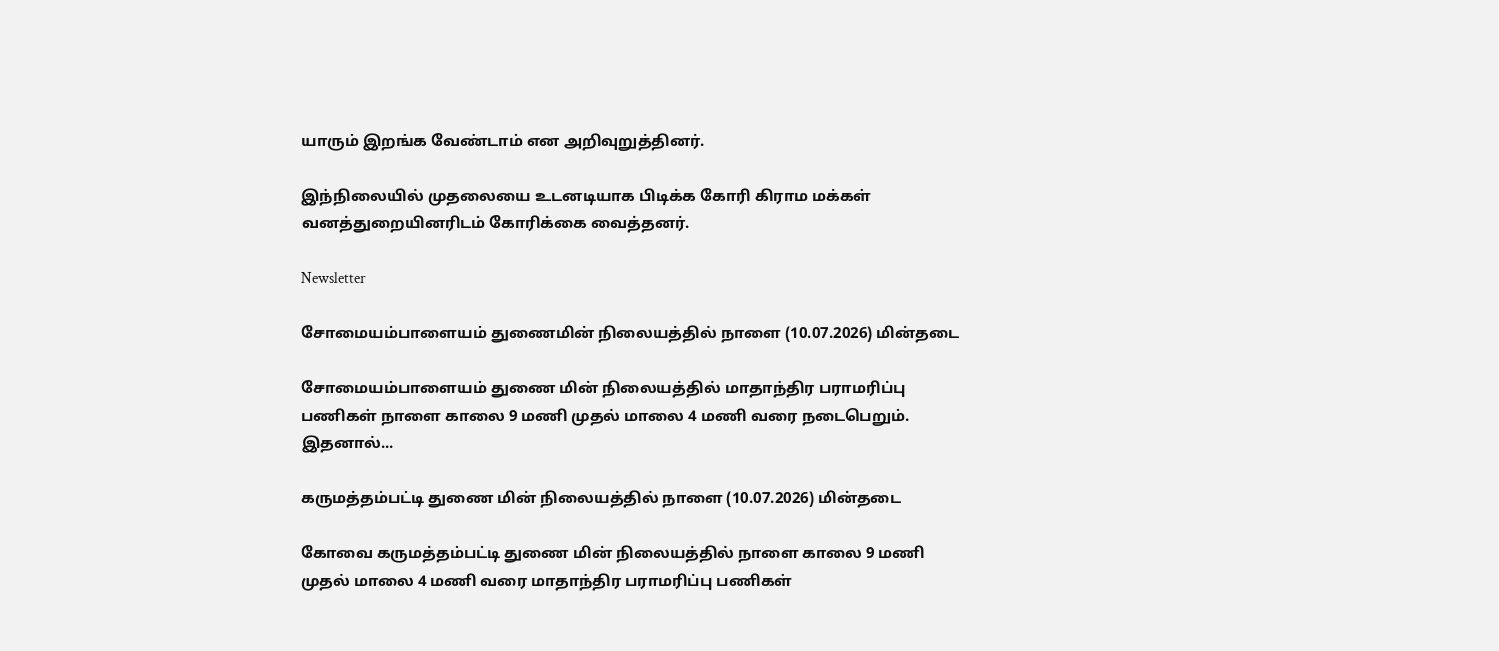யாரும் இறங்க வேண்டாம் என அறிவுறுத்தினர்.

இந்நிலையில் முதலையை உடனடியாக பிடிக்க கோரி கிராம மக்கள் வனத்துறையினரிடம் கோரிக்கை வைத்தனர்.

Newsletter

சோமையம்பாளையம் துணைமின் நிலையத்தில் நாளை (10.07.2026) மின்தடை

சோமையம்பாளையம் துணை மின் நிலையத்தில் மாதாந்திர பராமரிப்பு பணிகள் நாளை காலை 9 மணி முதல் மாலை 4 மணி வரை நடைபெறும். இதனால்...

கருமத்தம்பட்டி துணை மின் நிலையத்தில் நாளை (10.07.2026) மின்தடை

கோவை கருமத்தம்பட்டி துணை மின் நிலையத்தில் நாளை காலை 9 மணி முதல் மாலை 4 மணி வரை மாதாந்திர பராமரிப்பு பணிகள்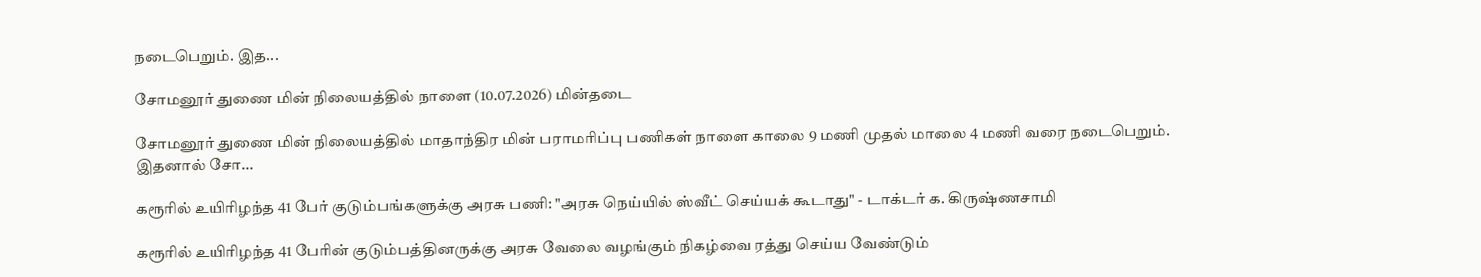நடைபெறும். இத...

சோமனூர் துணை மின் நிலையத்தில் நாளை (10.07.2026) மின்தடை

சோமனூர் துணை மின் நிலையத்தில் மாதாந்திர மின் பராமரிப்பு பணிகள் நாளை காலை 9 மணி முதல் மாலை 4 மணி வரை நடைபெறும். இதனால் சோ...

கரூரில் உயிரிழந்த 41 பேர் குடும்பங்களுக்கு அரசு பணி: "அரசு நெய்யில் ஸ்வீட் செய்யக் கூடாது" - டாக்டர் க. கிருஷ்ணசாமி

கரூரில் உயிரிழந்த 41 பேரின் குடும்பத்தினருக்கு அரசு வேலை வழங்கும் நிகழ்வை ரத்து செய்ய வேண்டும்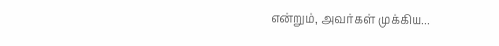என்றும், அவர்கள் முக்கிய...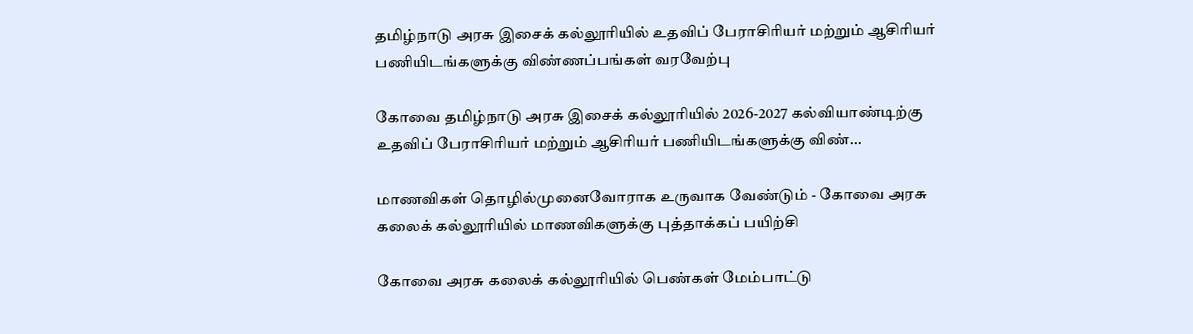தமிழ்நாடு அரசு இசைக் கல்லூரியில் உதவிப் பேராசிரியர் மற்றும் ஆசிரியர் பணியிடங்களுக்கு விண்ணப்பங்கள் வரவேற்பு

கோவை தமிழ்நாடு அரசு இசைக் கல்லூரியில் 2026-2027 கல்வியாண்டிற்கு உதவிப் பேராசிரியர் மற்றும் ஆசிரியர் பணியிடங்களுக்கு விண்...

மாணவிகள் தொழில்முனைவோராக உருவாக வேண்டும் - கோவை அரசு கலைக் கல்லூரியில் மாணவிகளுக்கு புத்தாக்கப் பயிற்சி

கோவை அரசு கலைக் கல்லூரியில் பெண்கள் மேம்பாட்டு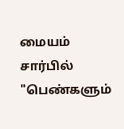மையம் சார்பில் "பெண்களும்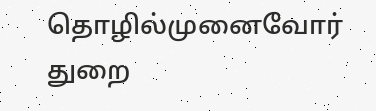தொழில்முனைவோர் துறை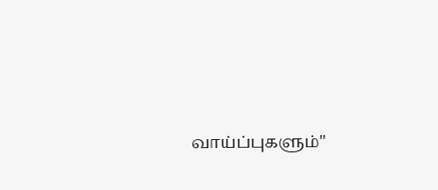வாய்ப்புகளும்"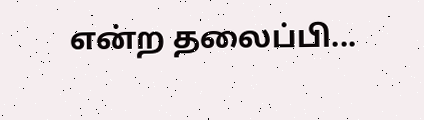என்ற தலைப்பி...